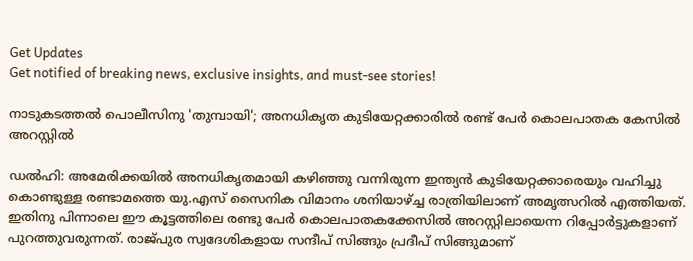Get Updates
Get notified of breaking news, exclusive insights, and must-see stories!

നാടുകടത്തല്‍ പൊലീസിനു 'തുമ്പായി'; അനധികൃത കുടിയേറ്റക്കാരില്‍ രണ്ട് പേര്‍ കൊലപാതക കേസില്‍ അറസ്റ്റില്‍

ഡല്‍ഹി: അമേരിക്കയില്‍ അനധികൃതമായി കഴിഞ്ഞു വന്നിരുന്ന ഇന്ത്യന്‍ കുടിയേറ്റക്കാരെയും വഹിച്ചു കൊണ്ടുള്ള രണ്ടാമത്തെ യു.എസ് സൈനിക വിമാനം ശനിയാഴ്ച്ച രാത്രിയിലാണ് അമൃത്സറില്‍ എത്തിയത്. ഇതിനു പിന്നാലെ ഈ കൂട്ടത്തിലെ രണ്ടു പേര്‍ കൊലപാതകക്കേസില്‍ അറസ്റ്റിലായെന്ന റിപ്പോര്‍ട്ടുകളാണ് പുറത്തുവരുന്നത്. രാജ്പുര സ്വദേശികളായ സന്ദീപ് സിങ്ങും പ്രദീപ് സിങ്ങുമാണ്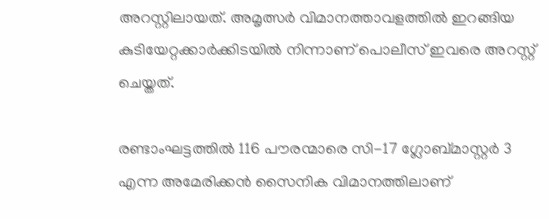അറസ്റ്റിലായത്. അമൃത്സര്‍ വിമാനത്താവളത്തില്‍ ഇറങ്ങിയ കുടിയേറ്റക്കാര്‍ക്കിടയില്‍ നിന്നാണ് പൊലീസ് ഇവരെ അറസ്റ്റ് ചെയ്തത്.

രണ്ടാംഘട്ടത്തില്‍ 116 പൗരന്മാരെ സി-17 ഗ്ലോബ്മാസ്റ്റര്‍ 3 എന്ന അമേരിക്കന്‍ സൈനിക വിമാനത്തിലാണ്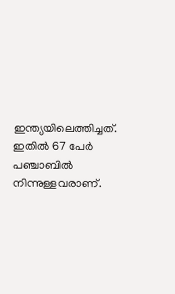ഇന്ത്യയിലെത്തിച്ചത്. ഇതില്‍ 67 പേര്‍ പഞ്ചാബില്‍ നിന്നുള്ളവരാണ്.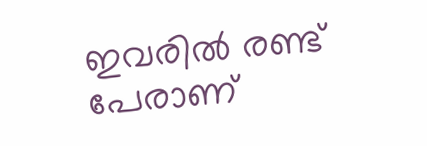ഇവരില്‍ രണ്ട് പേരാണ്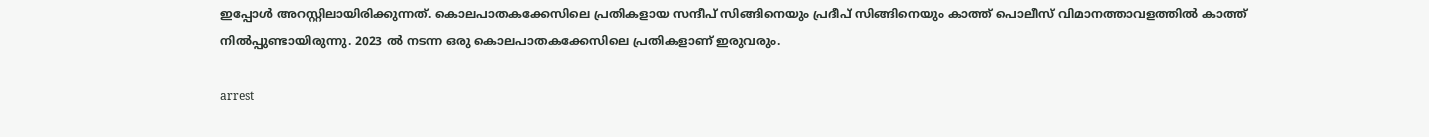ഇപ്പോള്‍ അറസ്റ്റിലായിരിക്കുന്നത്. കൊലപാതകക്കേസിലെ പ്രതികളായ സന്ദീപ് സിങ്ങിനെയും പ്രദീപ് സിങ്ങിനെയും കാത്ത് പൊലീസ് വിമാനത്താവളത്തില്‍ കാത്ത് നില്‍പ്പുണ്ടായിരുന്നു. 2023 ല്‍ നടന്ന ഒരു കൊലപാതകക്കേസിലെ പ്രതികളാണ് ഇരുവരും.

arrest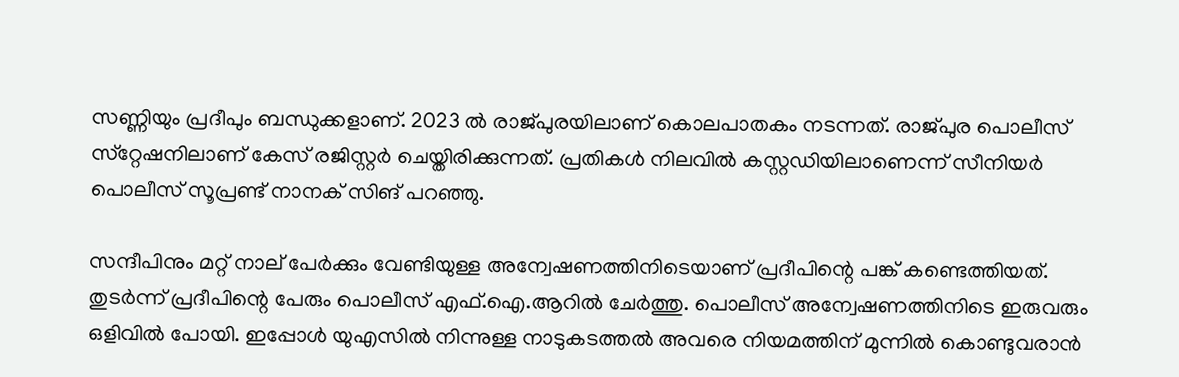സണ്ണിയും പ്രദീപും ബന്ധുക്കളാണ്. 2023 ല്‍ രാജ്പുരയിലാണ് കൊലപാതകം നടന്നത്. രാജ്പുര പൊലീസ് സ്‌റ്റേഷനിലാണ് കേസ് രജിസ്റ്റര്‍ ചെയ്തിരിക്കുന്നത്. പ്രതികള്‍ നിലവില്‍ കസ്റ്റഡിയിലാണെന്ന് സീനിയര്‍ പൊലീസ് സൂപ്രണ്ട് നാനക് സിങ് പറഞ്ഞു.

സന്ദീപിനും മറ്റ് നാല് പേര്‍ക്കും വേണ്ടിയുള്ള അന്വേഷണത്തിനിടെയാണ് പ്രദീപിന്റെ പങ്ക് കണ്ടെത്തിയത്. തുടര്‍ന്ന് പ്രദീപിന്റെ പേരും പൊലീസ് എഫ്.ഐ.ആറില്‍ ചേര്‍ത്തു. പൊലീസ് അന്വേഷണത്തിനിടെ ഇരുവരും ഒളിവില്‍ പോയി. ഇപ്പോള്‍ യുഎസില്‍ നിന്നുള്ള നാടുകടത്തല്‍ അവരെ നിയമത്തിന് മുന്നില്‍ കൊണ്ടുവരാന്‍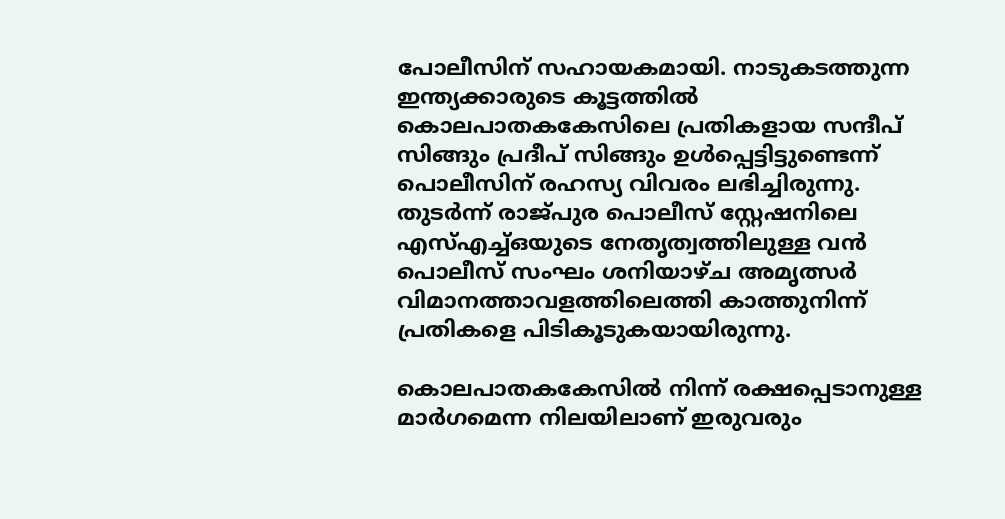പോലീസിന് സഹായകമായി. നാടുകടത്തുന്ന ഇന്ത്യക്കാരുടെ കൂട്ടത്തില്‍ കൊലപാതകകേസിലെ പ്രതികളായ സന്ദീപ് സിങ്ങും പ്രദീപ് സിങ്ങും ഉള്‍പ്പെട്ടിട്ടുണ്ടെന്ന് പൊലീസിന് രഹസ്യ വിവരം ലഭിച്ചിരുന്നു. തുടര്‍ന്ന് രാജ്പുര പൊലീസ് സ്റ്റേഷനിലെ എസ്എച്ച്ഒയുടെ നേതൃത്വത്തിലുള്ള വന്‍ പൊലീസ് സംഘം ശനിയാഴ്ച അമൃത്സര്‍ വിമാനത്താവളത്തിലെത്തി കാത്തുനിന്ന് പ്രതികളെ പിടികൂടുകയായിരുന്നു.

കൊലപാതകകേസില്‍ നിന്ന് രക്ഷപ്പെടാനുള്ള മാര്‍ഗമെന്ന നിലയിലാണ് ഇരുവരും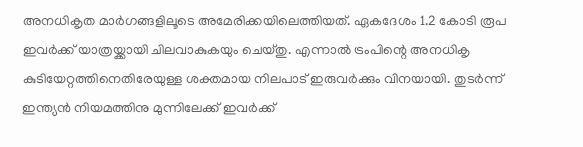അനധികൃത മാര്‍ഗങ്ങളിലൂടെ അമേരിക്കയിലെത്തിയത്. ഏകദേശം 1.2 കോടി രൂപ ഇവര്‍ക്ക് യാത്രയ്ക്കായി ചിലവാകുകയും ചെയ്തു. എന്നാല്‍ ട്രംപിന്റെ അനധികൃ കുടിയേറ്റത്തിനെതിരേയുള്ള ശക്തമായ നിലപാട് ഇരുവര്‍ക്കും വിനയായി. തുടര്‍ന്ന് ഇന്ത്യന്‍ നിയമത്തിനു മുന്നിലേക്ക് ഇവര്‍ക്ക്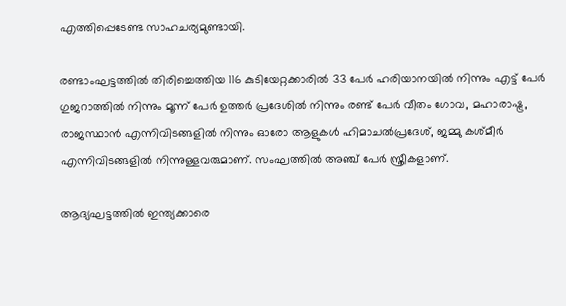എത്തിപ്പെടേണ്ട സാഹചര്യമുണ്ടായി.

രണ്ടാംഘട്ടത്തില്‍ തിരിച്ചെത്തിയ 116 കുടിയേറ്റക്കാരില്‍ 33 പേര്‍ ഹരിയാനയില്‍ നിന്നും എട്ട് പേര്‍ ഗുജറാത്തില്‍ നിന്നും മൂന്ന് പേര്‍ ഉത്തര്‍ പ്രദേശില്‍ നിന്നും രണ്ട് പേര്‍ വീതം ഗോവ, മഹാരാഷ്ട്ര, രാജസ്ഥാന്‍ എന്നിവിടങ്ങളില്‍ നിന്നും ഓരോ ആളുകള്‍ ഹിമാചല്‍പ്രദേശ്, ജമ്മു കശ്മീര്‍ എന്നിവിടങ്ങളില്‍ നിന്നുള്ളവരുമാണ്. സംഘത്തില്‍ അഞ്ച് പേര്‍ സ്ത്രീകളാണ്.

ആദ്യഘട്ടത്തില്‍ ഇന്ത്യക്കാരെ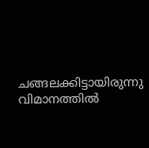ചങ്ങലക്കിട്ടായിരുന്നു വിമാനത്തില്‍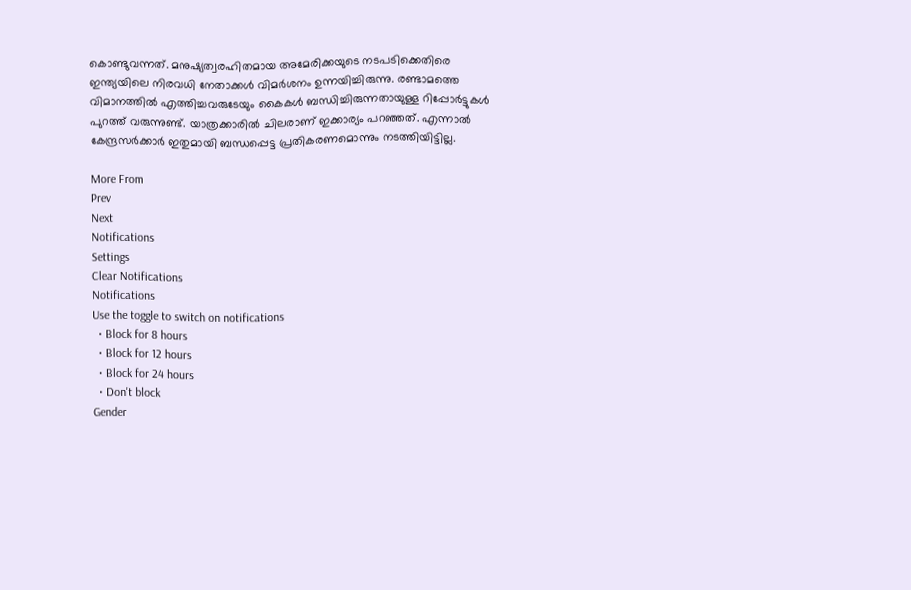കൊണ്ടുവന്നത്. മനുഷ്യത്വരഹിതമായ അമേരിക്കയുടെ നടപടിക്കെതിരെ ഇന്ത്യയിലെ നിരവധി നേതാക്കള്‍ വിമര്‍ശനം ഉന്നയിച്ചിരുന്നു. രണ്ടാമത്തെ വിമാനത്തില്‍ എത്തിച്ചവരുടേയും കൈകള്‍ ബന്ധിച്ചിരുന്നതായുള്ള റിപ്പോര്‍ട്ടുകള്‍ പുറത്ത് വരുന്നുണ്ട്. യാത്രക്കാരില്‍ ചിലരാണ് ഇക്കാര്യം പറഞ്ഞത്. എന്നാല്‍ കേന്ദ്രസര്‍ക്കാര്‍ ഇതുമായി ബന്ധപ്പെട്ട പ്രതികരണമൊന്നും നടത്തിയിട്ടില്ല.

More From
Prev
Next
Notifications
Settings
Clear Notifications
Notifications
Use the toggle to switch on notifications
  • Block for 8 hours
  • Block for 12 hours
  • Block for 24 hours
  • Don't block
Gender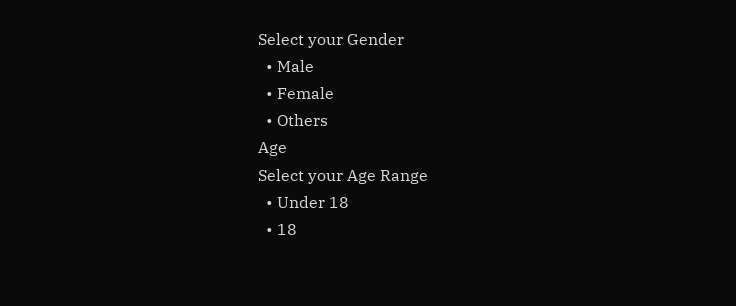Select your Gender
  • Male
  • Female
  • Others
Age
Select your Age Range
  • Under 18
  • 18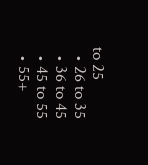to 25
  • 26 to 35
  • 36 to 45
  • 45 to 55
  • 55+